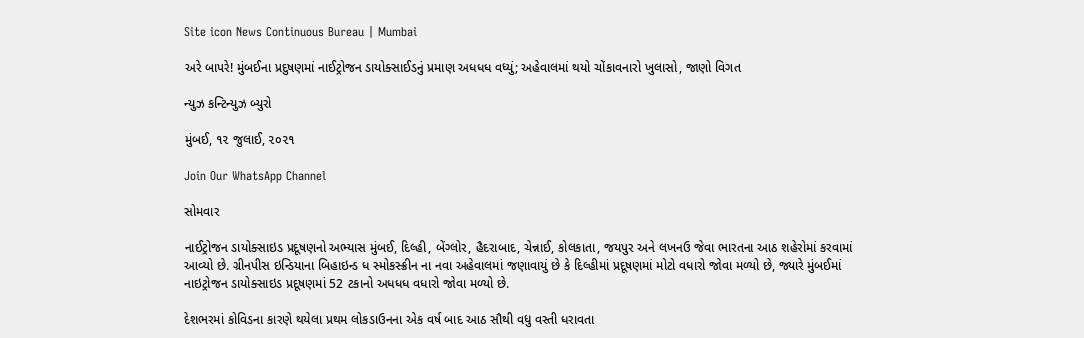Site icon News Continuous Bureau | Mumbai

અરે બાપરે! મુંબઈના પ્રદુષણમાં નાઈટ્રોજન ડાયોક્સાઈડનું પ્રમાણ અધધધ વધ્યું; અહેવાલમાં થયો ચોંકાવનારો ખુલાસો, જાણો વિગત

ન્યુઝ કન્ટિન્યુઝ બ્યુરો

મુંબઈ, ૧૨ જુલાઈ, ૨૦૨૧

Join Our WhatsApp Channel

સોમવાર

નાઈટ્રોજન ડાયોક્સાઇડ પ્રદૂષણનો અભ્યાસ મુંબઈ, દિલ્હી, બેંગ્લોર, હૈદરાબાદ, ચેન્નાઈ, કોલકાતા, જયપુર અને લખનઉ જેવા ભારતના આઠ શહેરોમાં કરવામાં આવ્યો છે. ગ્રીનપીસ ઇન્ડિયાના બિહાઇન્ડ ધ સ્મોકસ્ક્રીન ના નવા અહેવાલમાં જણાવાયું છે કે દિલ્હીમાં પ્રદૂષણમાં મોટો વધારો જોવા મળ્યો છે, જ્યારે મુંબઈમાં નાઇટ્રોજન ડાયોક્સાઇડ પ્રદૂષણમાં 52 ટકાનો અધધધ વધારો જોવા મળ્યો છે.

દેશભરમાં કોવિડના કારણે થયેલા પ્રથમ લોકડાઉનના એક વર્ષ બાદ આઠ સૌથી વધુ વસ્તી ધરાવતા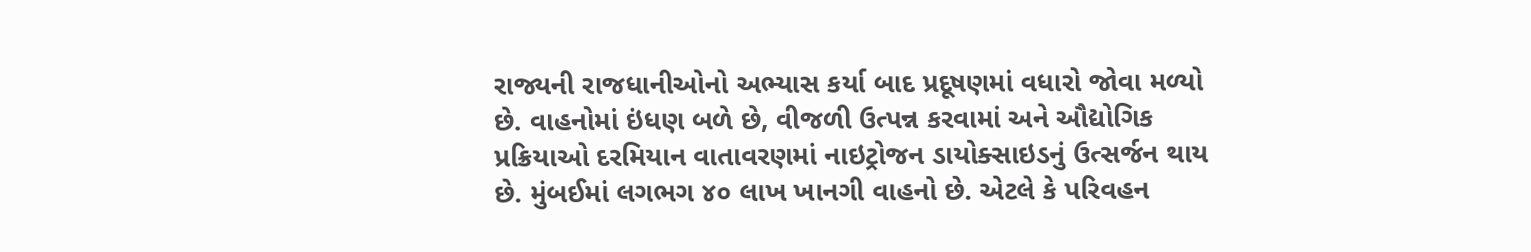રાજ્યની રાજધાનીઓનો અભ્યાસ કર્યા બાદ પ્રદૂષણમાં વધારો જોવા મળ્યો છે. વાહનોમાં ઇંધણ બળે છે, વીજળી ઉત્પન્ન કરવામાં અને ઔદ્યોગિક પ્રક્રિયાઓ દરમિયાન વાતાવરણમાં નાઇટ્રોજન ડાયોક્સાઇડનું ઉત્સર્જન થાય છે. મુંબઈમાં લગભગ ૪૦ લાખ ખાનગી વાહનો છે. એટલે કે પરિવહન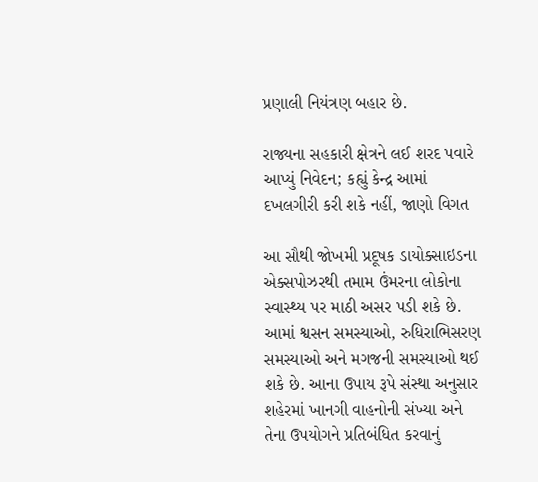પ્રણાલી નિયંત્રણ બહાર છે.

રાજ્યના સહકારી ક્ષેત્રને લઈ શરદ પવારે આપ્યું નિવેદન; કહ્યું કેન્દ્ર આમાં દખલગીરી કરી શકે નહીં, જાણો વિગત

આ સૌથી જોખમી પ્રદૂષક ડાયોક્સાઇડના એક્સપોઝરથી તમામ ઉંમરના લોકોના સ્વાસ્થ્ય પર માઠી અસર પડી શકે છે. આમાં શ્વસન સમસ્યાઓ, રુધિરાભિસરણ સમસ્યાઓ અને મગજની સમસ્યાઓ થઈ શકે છે. આના ઉપાય રૂપે સંસ્થા અનુસાર શહેરમાં ખાનગી વાહનોની સંખ્યા અને તેના ઉપયોગને પ્રતિબંધિત કરવાનું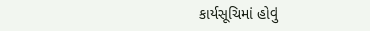કાર્યસૂચિમાં હોવું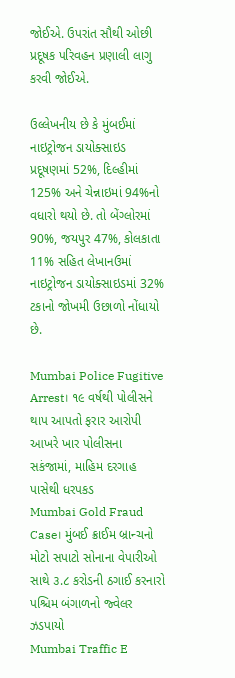જોઈએ. ઉપરાંત સૌથી ઓછી પ્રદૂષક પરિવહન પ્રણાલી લાગુ કરવી જોઈએ.

ઉલ્લેખનીય છે કે મુંબઈમાં નાઇટ્રોજન ડાયોક્સાઇડ પ્રદૂષણમાં 52%, દિલ્હીમાં 125% અને ચેન્નાઇમાં 94%નો વધારો થયો છે. તો બેંગ્લોરમાં 90%, જયપુર 47%, કોલકાતા 11% સહિત લેખાનઉમાં નાઇટ્રોજન ડાયોક્સાઇડમાં 32% ટકાનો જોખમી ઉછાળો નોંધાયો છે.

Mumbai Police Fugitive Arrest। ૧૯ વર્ષથી પોલીસને થાપ આપતો ફરાર આરોપી આખરે ખાર પોલીસના સકંજામાં, માહિમ દરગાહ પાસેથી ધરપકડ
Mumbai Gold Fraud Case। મુંબઈ ક્રાઈમ બ્રાન્ચનો મોટો સપાટો સોનાના વેપારીઓ સાથે ૩.૮ કરોડની ઠગાઈ કરનારો પશ્ચિમ બંગાળનો જ્વેલર ઝડપાયો
Mumbai Traffic E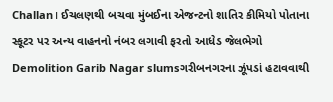Challan। ઈચલણથી બચવા મુંબઈના એજન્ટનો શાતિર કીમિયો પોતાના સ્કૂટર પર અન્ય વાહનનો નંબર લગાવી ફરતો આધેડ જેલભેગો
Demolition Garib Nagar slumsગરીબનગરના ઝૂંપડાં હટાવવાથી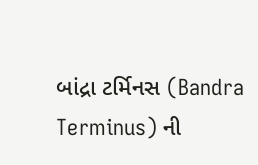બાંદ્રા ટર્મિનસ (Bandra Terminus) ની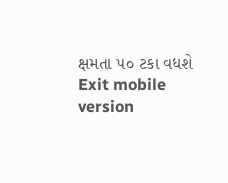ક્ષમતા ૫૦ ટકા વધશે
Exit mobile version